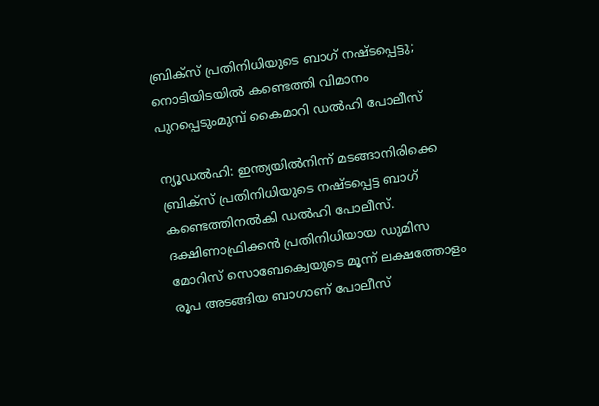ബ്രിക്സ് പ്രതിനിധിയുടെ ബാഗ് നഷ്ടപ്പെട്ടു; നൊടിയിടയിൽ കണ്ടെത്തി വിമാനം പുറപ്പെടുംമുമ്പ് കൈമാറി ഡൽഹി പോലീസ്

ന്യൂഡൽഹി: ഇന്ത്യയിൽനിന്ന് മടങ്ങാനിരിക്കെ ബ്രിക്സ് പ്രതിനിധിയുടെ നഷ്ടപ്പെട്ട ബാഗ് കണ്ടെത്തിനൽകി ഡൽഹി പോലീസ്. ദക്ഷിണാഫ്രിക്കൻ പ്രതിനിധിയായ ഡുമിസ മോറിസ് സൊബേക്വെയുടെ മൂന്ന് ലക്ഷത്തോളം രൂപ അടങ്ങിയ ബാഗാണ് പോലീസ്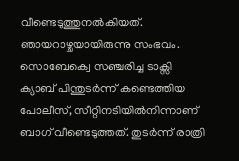വീണ്ടെടുത്തുനൽകിയത്. ഞായറാഴ്ചയായിരുന്നു സംഭവം.
സൊബേക്വെ സഞ്ചരിച്ച ടാക്സി ക്യാബ് പിന്തുടർന്ന് കണ്ടെത്തിയ പോലീസ്, സീറ്റിനടിയിൽനിന്നാണ് ബാഗ് വീണ്ടെടുത്തത്. തുടർന്ന് രാത്രി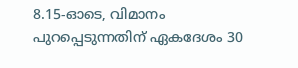8.15-ഓടെ, വിമാനം പുറപ്പെടുന്നതിന് ഏകദേശം 30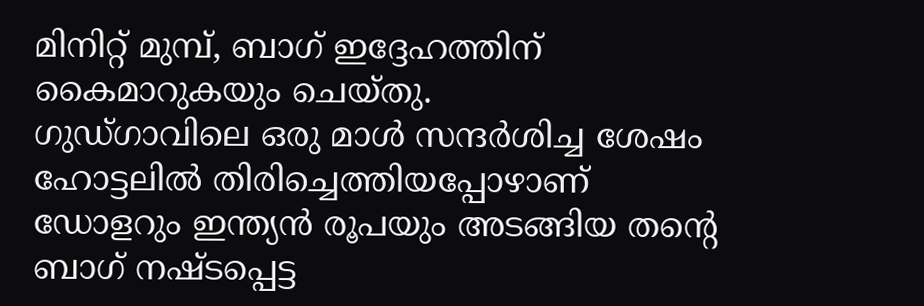മിനിറ്റ് മുമ്പ്, ബാഗ് ഇദ്ദേഹത്തിന് കൈമാറുകയും ചെയ്തു.
ഗുഡ്ഗാവിലെ ഒരു മാൾ സന്ദർശിച്ച ശേഷം ഹോട്ടലിൽ തിരിച്ചെത്തിയപ്പോഴാണ് ഡോളറും ഇന്ത്യൻ രൂപയും അടങ്ങിയ തന്റെ ബാഗ് നഷ്ടപ്പെട്ട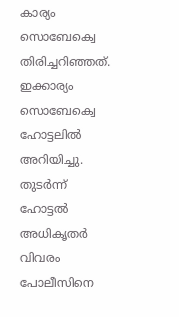കാര്യം സൊബേക്വെ തിരിച്ചറിഞ്ഞത്. ഇക്കാര്യം സൊബേക്വെ ഹോട്ടലിൽ അറിയിച്ചു. തുടർന്ന് ഹോട്ടൽ അധികൃതർ വിവരം പോലീസിനെ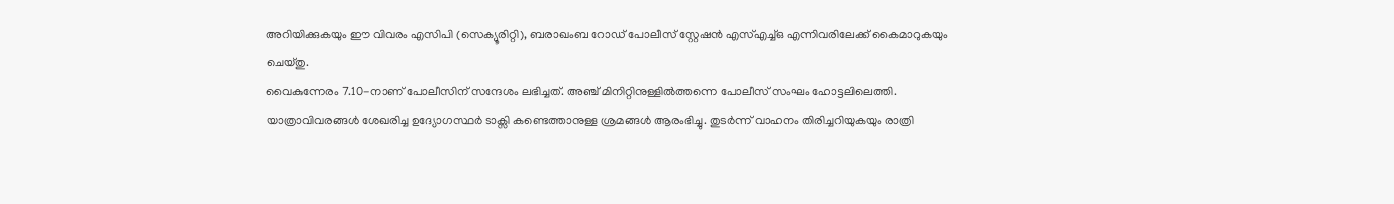അറിയിക്കുകയും ഈ വിവരം എസിപി (സെക്യൂരിറ്റി), ബരാഖംബ റോഡ് പോലീസ് സ്റ്റേഷൻ എസ്എച്ച്ഒ എന്നിവരിലേക്ക് കൈമാറുകയും ചെയ്തു.
വൈകുന്നേരം 7.10-നാണ് പോലീസിന് സന്ദേശം ലഭിച്ചത്. അഞ്ച് മിനിറ്റിനുള്ളിൽത്തന്നെ പോലീസ് സംഘം ഹോട്ടലിലെത്തി. യാത്രാവിവരങ്ങൾ ശേഖരിച്ച ഉദ്യോഗസ്ഥർ ടാക്സി കണ്ടെത്താനുള്ള ശ്രമങ്ങൾ ആരംഭിച്ചു. തുടർന്ന് വാഹനം തിരിച്ചറിയുകയും രാത്രി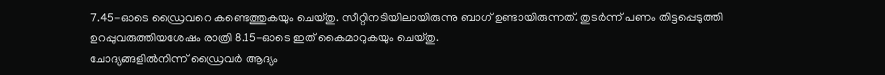7.45-ഓടെ ഡ്രൈവറെ കണ്ടെത്തുകയും ചെയ്തു. സീറ്റിനടിയിലായിരുന്നു ബാഗ് ഉണ്ടായിരുന്നത്. തുടർന്ന് പണം തിട്ടപ്പെടുത്തി ഉറപ്പുവരുത്തിയശേഷം രാത്രി 8.15-ഓടെ ഇത് കൈമാറുകയും ചെയ്തു.
ചോദ്യങ്ങളിൽനിന്ന് ഡ്രൈവർ ആദ്യം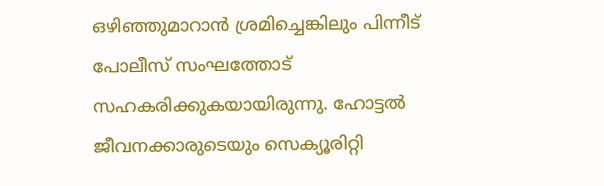ഒഴിഞ്ഞുമാറാൻ ശ്രമിച്ചെങ്കിലും പിന്നീട് പോലീസ് സംഘത്തോട് സഹകരിക്കുകയായിരുന്നു. ഹോട്ടൽ ജീവനക്കാരുടെയും സെക്യൂരിറ്റി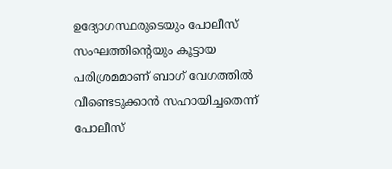ഉദ്യോഗസ്ഥരുടെയും പോലീസ് സംഘത്തിന്റെയും കൂട്ടായ പരിശ്രമമാണ് ബാഗ് വേഗത്തിൽ വീണ്ടെടുക്കാൻ സഹായിച്ചതെന്ന് പോലീസ്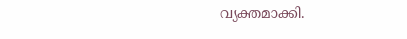വ്യക്തമാക്കി.